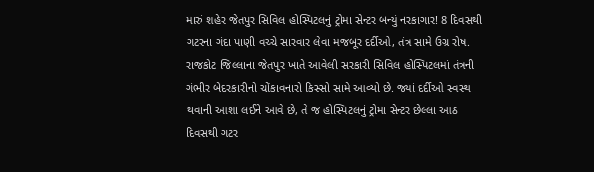મારું શહેર જેતપુર સિવિલ હોસ્પિટલનું ટ્રોમા સેન્ટર બન્યું નરકાગાર! 8 દિવસથી ગટરના ગંદા પાણી વચ્ચે સારવાર લેવા મજબૂર દર્દીઓ, તંત્ર સામે ઉગ્ર રોષ.
રાજકોટ જિલ્લાના જેતપુર ખાતે આવેલી સરકારી સિવિલ હોસ્પિટલમાં તંત્રની ગંભીર બેદરકારીનો ચોંકાવનારો કિસ્સો સામે આવ્યો છે. જ્યાં દર્દીઓ સ્વસ્થ થવાની આશા લઈને આવે છે, તે જ હોસ્પિટલનું ટ્રોમા સેન્ટર છેલ્લા આઠ દિવસથી ગટર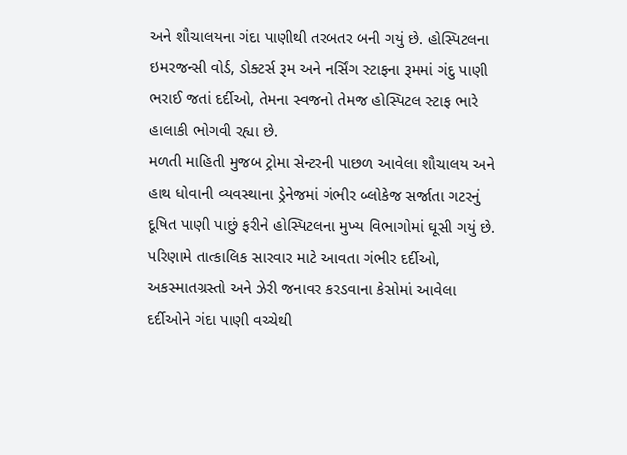અને શૌચાલયના ગંદા પાણીથી તરબતર બની ગયું છે. હોસ્પિટલના ઇમરજન્સી વોર્ડ, ડોક્ટર્સ રૂમ અને નર્સિંગ સ્ટાફના રૂમમાં ગંદુ પાણી ભરાઈ જતાં દર્દીઓ, તેમના સ્વજનો તેમજ હોસ્પિટલ સ્ટાફ ભારે હાલાકી ભોગવી રહ્યા છે.
મળતી માહિતી મુજબ ટ્રોમા સેન્ટરની પાછળ આવેલા શૌચાલય અને હાથ ધોવાની વ્યવસ્થાના ડ્રેનેજમાં ગંભીર બ્લોકેજ સર્જાતા ગટરનું દૂષિત પાણી પાછું ફરીને હોસ્પિટલના મુખ્ય વિભાગોમાં ઘૂસી ગયું છે. પરિણામે તાત્કાલિક સારવાર માટે આવતા ગંભીર દર્દીઓ, અકસ્માતગ્રસ્તો અને ઝેરી જનાવર કરડવાના કેસોમાં આવેલા દર્દીઓને ગંદા પાણી વચ્ચેથી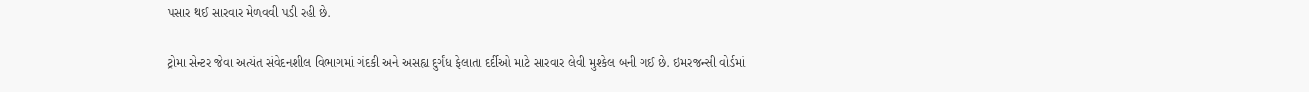પસાર થઈ સારવાર મેળવવી પડી રહી છે.

ટ્રોમા સેન્ટર જેવા અત્યંત સંવેદનશીલ વિભાગમાં ગંદકી અને અસહ્ય દુર્ગંધ ફેલાતા દર્દીઓ માટે સારવાર લેવી મુશ્કેલ બની ગઈ છે. ઇમરજન્સી વોર્ડમાં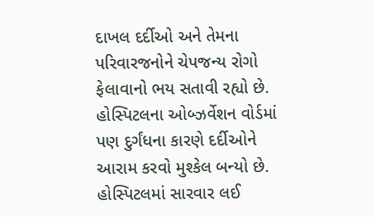દાખલ દર્દીઓ અને તેમના પરિવારજનોને ચેપજન્ય રોગો ફેલાવાનો ભય સતાવી રહ્યો છે. હોસ્પિટલના ઓબ્ઝર્વેશન વોર્ડમાં પણ દુર્ગંધના કારણે દર્દીઓને આરામ કરવો મુશ્કેલ બન્યો છે.
હોસ્પિટલમાં સારવાર લઈ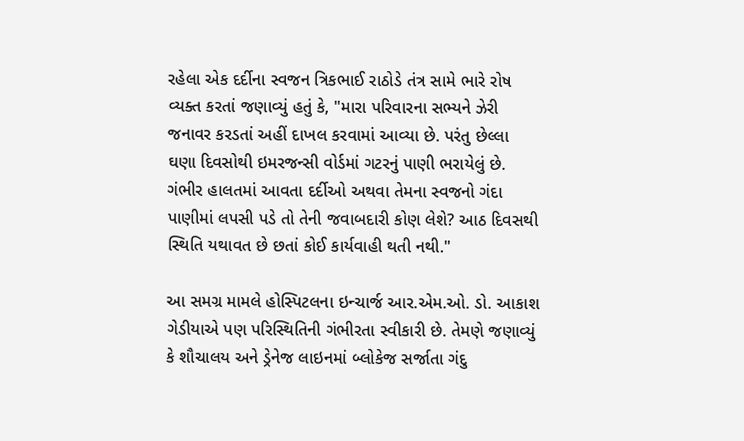રહેલા એક દર્દીના સ્વજન ત્રિકભાઈ રાઠોડે તંત્ર સામે ભારે રોષ વ્યક્ત કરતાં જણાવ્યું હતું કે, "મારા પરિવારના સભ્યને ઝેરી જનાવર કરડતાં અહીં દાખલ કરવામાં આવ્યા છે. પરંતુ છેલ્લા ઘણા દિવસોથી ઇમરજન્સી વોર્ડમાં ગટરનું પાણી ભરાયેલું છે. ગંભીર હાલતમાં આવતા દર્દીઓ અથવા તેમના સ્વજનો ગંદા પાણીમાં લપસી પડે તો તેની જવાબદારી કોણ લેશે? આઠ દિવસથી સ્થિતિ યથાવત છે છતાં કોઈ કાર્યવાહી થતી નથી."

આ સમગ્ર મામલે હોસ્પિટલના ઇન્ચાર્જ આર.એમ.ઓ. ડો. આકાશ ગેડીયાએ પણ પરિસ્થિતિની ગંભીરતા સ્વીકારી છે. તેમણે જણાવ્યું કે શૌચાલય અને ડ્રેનેજ લાઇનમાં બ્લોકેજ સર્જાતા ગંદુ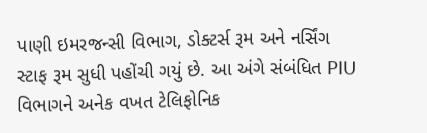પાણી ઇમરજન્સી વિભાગ, ડોક્ટર્સ રૂમ અને નર્સિંગ સ્ટાફ રૂમ સુધી પહોંચી ગયું છે. આ અંગે સંબંધિત PIU વિભાગને અનેક વખત ટેલિફોનિક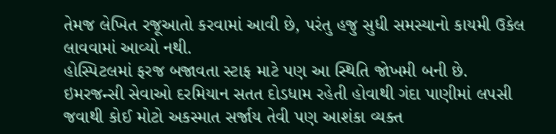તેમજ લેખિત રજૂઆતો કરવામાં આવી છે, પરંતુ હજુ સુધી સમસ્યાનો કાયમી ઉકેલ લાવવામાં આવ્યો નથી.
હોસ્પિટલમાં ફરજ બજાવતા સ્ટાફ માટે પણ આ સ્થિતિ જોખમી બની છે. ઇમરજન્સી સેવાઓ દરમિયાન સતત દોડધામ રહેતી હોવાથી ગંદા પાણીમાં લપસી જવાથી કોઈ મોટો અકસ્માત સર્જાય તેવી પણ આશંકા વ્યક્ત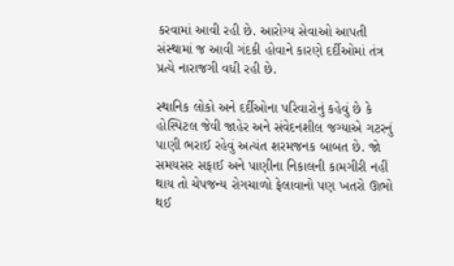કરવામાં આવી રહી છે. આરોગ્ય સેવાઓ આપતી સંસ્થામાં જ આવી ગંદકી હોવાને કારણે દર્દીઓમાં તંત્ર પ્રત્યે નારાજગી વધી રહી છે.

સ્થાનિક લોકો અને દર્દીઓના પરિવારોનું કહેવું છે કે હોસ્પિટલ જેવી જાહેર અને સંવેદનશીલ જગ્યાએ ગટરનું પાણી ભરાઈ રહેવું અત્યંત શરમજનક બાબત છે. જો સમયસર સફાઈ અને પાણીના નિકાલની કામગીરી નહીં થાય તો ચેપજન્ય રોગચાળો ફેલાવાનો પણ ખતરો ઊભો થઈ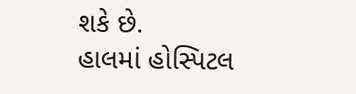શકે છે.
હાલમાં હોસ્પિટલ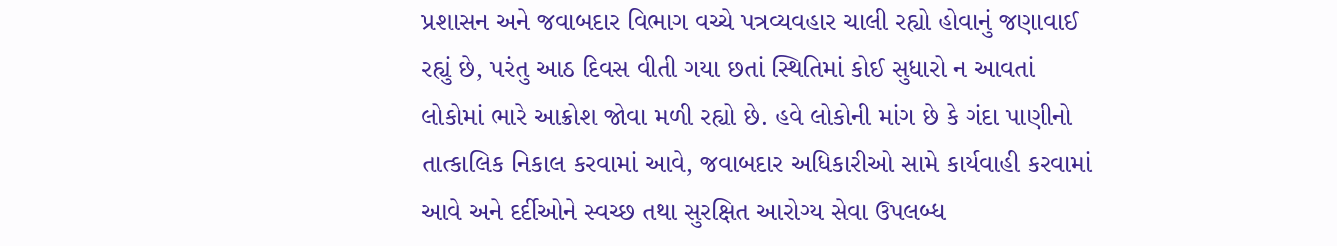પ્રશાસન અને જવાબદાર વિભાગ વચ્ચે પત્રવ્યવહાર ચાલી રહ્યો હોવાનું જણાવાઈ રહ્યું છે, પરંતુ આઠ દિવસ વીતી ગયા છતાં સ્થિતિમાં કોઈ સુધારો ન આવતાં લોકોમાં ભારે આક્રોશ જોવા મળી રહ્યો છે. હવે લોકોની માંગ છે કે ગંદા પાણીનો તાત્કાલિક નિકાલ કરવામાં આવે, જવાબદાર અધિકારીઓ સામે કાર્યવાહી કરવામાં આવે અને દર્દીઓને સ્વચ્છ તથા સુરક્ષિત આરોગ્ય સેવા ઉપલબ્ધ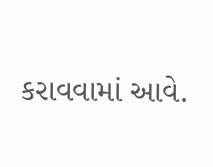કરાવવામાં આવે.